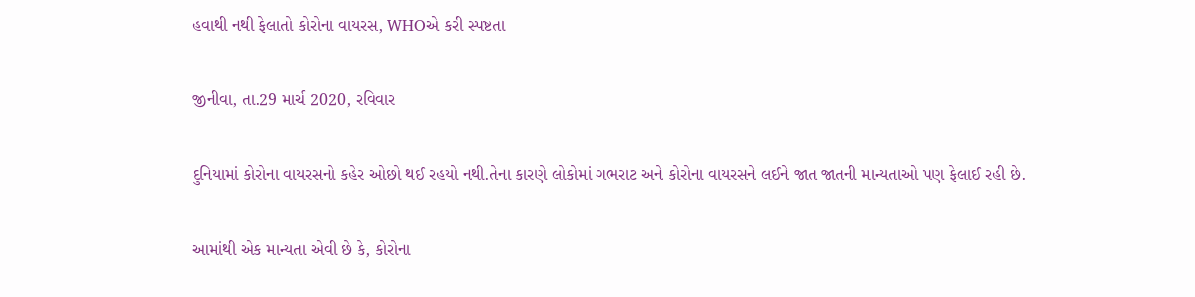હવાથી નથી ફેલાતો કોરોના વાયરસ, WHOએ કરી સ્પષ્ટતા

જીનીવા, તા.29 માર્ચ 2020, રવિવાર

દુનિયામાં કોરોના વાયરસનો કહેર ઓછો થઈ રહયો નથી.તેના કારણે લોકોમાં ગભરાટ અને કોરોના વાયરસને લઈને જાત જાતની માન્યતાઓ પણ ફેલાઈ રહી છે.

આમાંથી એક માન્યતા એવી છે કે, કોરોના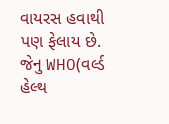વાયરસ હવાથી પણ ફેલાય છે. જેનુ WHO(વર્લ્ડ હેલ્થ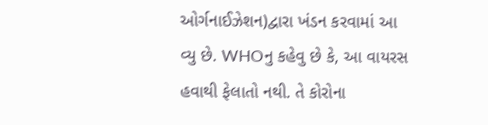ઓર્ગનાઈઝેશન)દ્વારા ખંડન કરવામાં આ વ્યુ છે. WHOનુ કહેવુ છે કે, આ વાયરસ હવાથી ફેલાતો નથી. તે કોરોના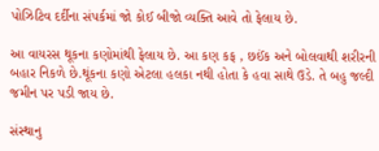પોઝિટિવ દર્દીના સંપર્કમાં જો કોઈ બીજો વ્યક્તિ આવે તો ફેલાય છે.

આ વાયરસ થૂકના કણોમાંથી ફેલાય છે. આ કણ કફ , છઈંક અને બોલવાથી શરીરની બહાર નિકળે છે.થૂંકના કણો એટલા હલકા નથી હોતા કે હવા સાથે ઉડે. તે બહુ જલ્દી જમીન પર પડી જાય છે.

સંસ્થાનુ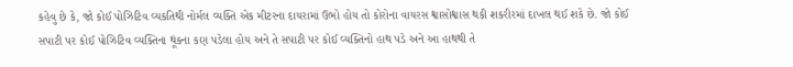કહેવુ છે કે, જો કોઈ પોઝિટિવ વ્યકતિથી નોર્મલ વ્યક્તિ એક મીટરના દાયરામાં ઉભો હોય તો કોરોના વાયરસ શ્વાસોશ્વાસ થકી શકરીરમાં દાખલ થઈ શકે છે. જો કોઈ સપાટી પર કોઈ પોઝિટિવ વ્યક્તિના થૂંકના કણ પડેલા હોય અને તે સપાટી પર કોઈ વ્યક્તિનો હાથ પડે અને આ હાથથી તે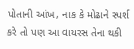પોતાની આંખ, નાક કે મોઢાને સ્પર્શ કરે તો પણ આ વાયરસ તેના થકી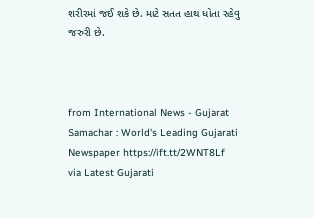શરીરમાં જઈ શકે છે. માટે સતત હાથ ધોતા રહેવુ જરુરી છે.



from International News - Gujarat Samachar : World's Leading Gujarati Newspaper https://ift.tt/2WNT8Lf
via Latest Gujarati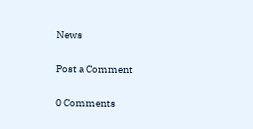News

Post a Comment

0 Comments